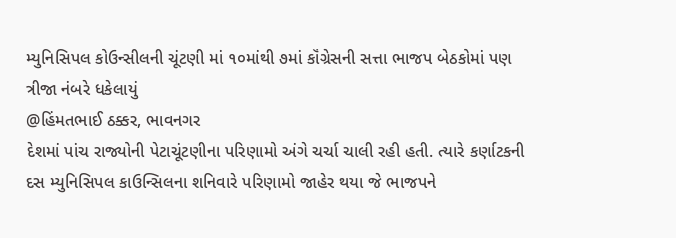મ્યુનિસિપલ કોઉન્સીલની ચૂંટણી માં ૧૦માંથી ૭માં કૉંગ્રેસની સત્તા ભાજપ બેઠકોમાં પણ ત્રીજા નંબરે ધકેલાયું
@હિંમતભાઈ ઠક્કર, ભાવનગર
દેશમાં પાંચ રાજ્યોની પેટાચૂંટણીના પરિણામો અંગે ચર્ચા ચાલી રહી હતી. ત્યારે કર્ણાટકની દસ મ્યુનિસિપલ કાઉન્સિલના શનિવારે પરિણામો જાહેર થયા જે ભાજપને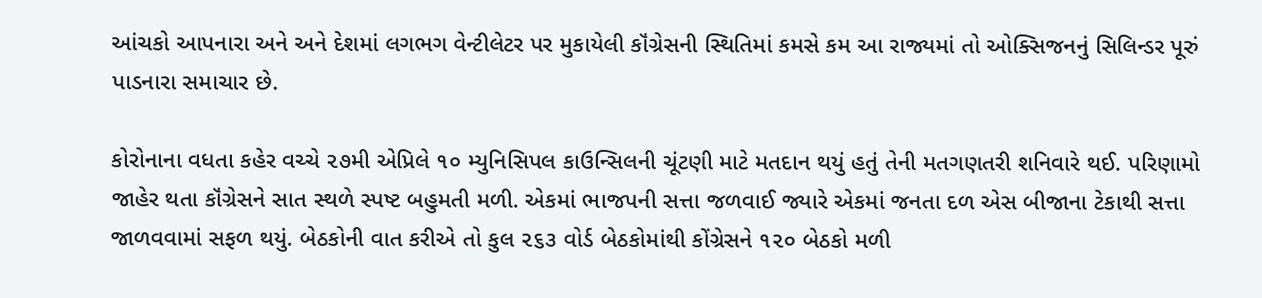આંચકો આપનારા અને અને દેશમાં લગભગ વેન્ટીલેટર પર મુકાયેલી કૉંગ્રેસની સ્થિતિમાં કમસે કમ આ રાજ્યમાં તો ઓક્સિજનનું સિલિન્ડર પૂરું પાડનારા સમાચાર છે.

કોરોનાના વધતા કહેર વચ્ચે ૨૭મી એપ્રિલે ૧૦ મ્યુનિસિપલ કાઉન્સિલની ચૂંટણી માટે મતદાન થયું હતું તેની મતગણતરી શનિવારે થઈ. પરિણામો જાહેર થતા કૉંગ્રેસને સાત સ્થળે સ્પષ્ટ બહુમતી મળી. એકમાં ભાજપની સત્તા જળવાઈ જ્યારે એકમાં જનતા દળ એસ બીજાના ટેકાથી સત્તા જાળવવામાં સફળ થયું. બેઠકોની વાત કરીએ તો કુલ ૨૬૩ વોર્ડ બેઠકોમાંથી કોંગ્રેસને ૧૨૦ બેઠકો મળી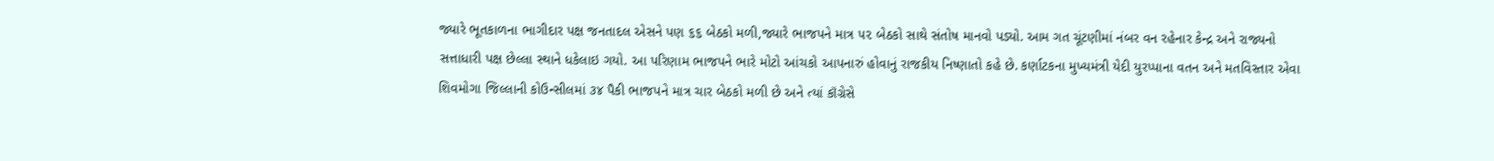જ્યારે ભૂતકાળના ભાગીદાર પક્ષ જનતાદલ એસને પણ ૬૬ બેઠકો મળી,જ્યારે ભાજપને માત્ર ૫૨ બેઠકો સાથે સંતોષ માનવો પડ્યો. આમ ગત ચૂંટણીમાં નંબર વન રહેનાર કેન્દ્ર અને રાજ્યનો સત્તાધારી પક્ષ છેલ્લા સ્થાને ધકેલાઇ ગયો. આ પરિણામ ભાજપને ભારે મોટો આંચકો આપનારું હોવાનું રાજકીય નિષ્ણાતો કહે છે. કર્ણાટકના મુખ્યમંત્રી યેદી યુરપ્પાના વતન અને મતવિસ્તાર એવા શિવમોગા જિલ્લાની કોઉન્સીલમાં ૩૪ પૈકી ભાજપને માત્ર ચાર બેઠકો મળી છે અને ત્યાં કૉંગ્રેસે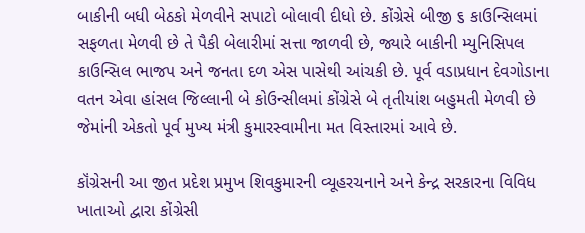બાકીની બધી બેઠકો મેળવીને સપાટો બોલાવી દીધો છે. કોંગ્રેસે બીજી ૬ કાઉન્સિલમાં સફળતા મેળવી છે તે પૈકી બેલારીમાં સત્તા જાળવી છે, જ્યારે બાકીની મ્યુનિસિપલ કાઉન્સિલ ભાજપ અને જનતા દળ એસ પાસેથી આંચકી છે. પૂર્વ વડાપ્રધાન દેવગોડાના વતન એવા હાંસલ જિલ્લાની બે કોઉન્સીલમાં કોંગ્રેસે બે તૃતીયાંશ બહુમતી મેળવી છે જેમાંની એકતો પૂર્વ મુખ્ય મંત્રી કુમારસ્વામીના મત વિસ્તારમાં આવે છે.

કૉંગ્રેસની આ જીત પ્રદેશ પ્રમુખ શિવકુમારની વ્યૂહરચનાને અને કેન્દ્ર સરકારના વિવિધ ખાતાઓ દ્વારા કોંગ્રેસી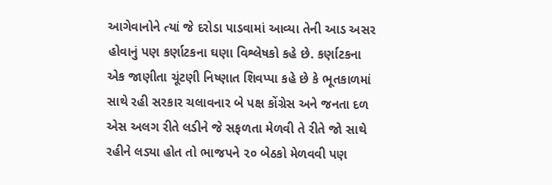આગેવાનોને ત્યાં જે દરોડા પાડવામાં આવ્યા તેની આડ અસર હોવાનું પણ કર્ણાટકના ઘણા વિશ્લેષકો કહે છે. કર્ણાટકના એક જાણીતા ચૂંટણી નિષ્ણાત શિવપ્પા કહે છે કે ભૂતકાળમાં સાથે રહી સરકાર ચલાવનાર બે પક્ષ કોંગ્રેસ અને જનતા દળ એસ અલગ રીતે લડીને જે સફળતા મેળવી તે રીતે જો સાથે રહીને લડ્યા હોત તો ભાજપને ૨૦ બેઠકો મેળવવી પણ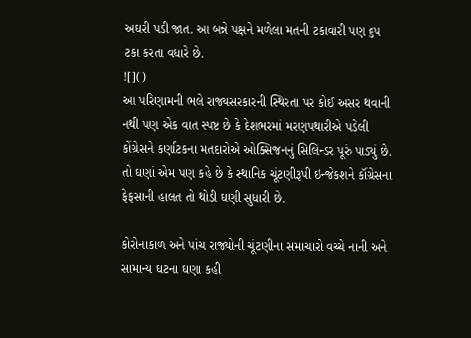અઘરી પડી જાત. આ બન્ને પક્ષને મળેલા મતની ટકાવારી પણ ૬૫ ટકા કરતા વધારે છે.
![]()
આ પરિણામની ભલે રાજ્યસરકારની સ્થિરતા પર કોઈ અસર થવાની નથી પણ એક વાત સ્પષ્ટ છે કે દેશભરમાં મરણપથારીએ પડેલી કોંગ્રેસને કર્ણાટકના મતદારોએ ઓક્સિજનનું સિલિન્ડર પૂરું પાડ્યું છે. તો ઘણાં એમ પણ કહે છે કે સ્થાનિક ચૂંટણીરૂપી ઇન્જેકશને કૉંગ્રેસના ફેફસાની હાલત તો થોડી ઘણી સુધારી છે.

કોરોનાકાળ અને પાંચ રાજ્યોની ચૂંટણીના સમાચારો વચ્ચે નાની અને સામાન્ય ઘટના ઘણા કહી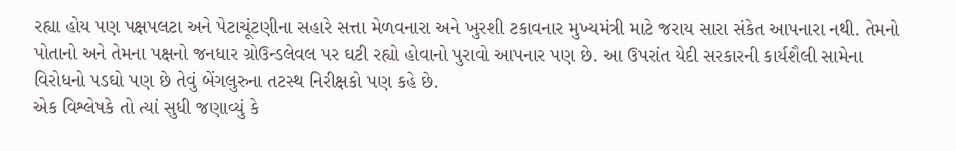રહ્યા હોય પણ પક્ષપલટા અને પેટાચૂંટણીના સહારે સત્તા મેળવનારા અને ખુરશી ટકાવનાર મુખ્યમંત્રી માટે જરાય સારા સંકેત આપનારા નથી. તેમનો પોતાનો અને તેમના પક્ષનો જનધાર ગ્રોઉન્ડલેવલ પર ઘટી રહ્યો હોવાનો પુરાવો આપનાર પણ છે. આ ઉપરાંત યેદી સરકારની કાર્યશૈલી સામેના વિરોધનો પડઘો પણ છે તેવું બેંગલુરુના તટસ્થ નિરીક્ષકો પણ કહે છે.
એક વિશ્લેષકે તો ત્યાં સુધી જણાવ્યું કે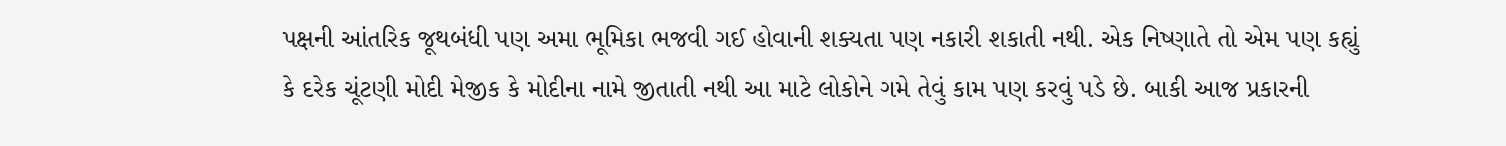પક્ષની આંતરિક જૂથબંધી પણ અમા ભૂમિકા ભજવી ગઈ હોવાની શક્યતા પણ નકારી શકાતી નથી. એક નિષ્ણાતે તો એમ પણ કહ્યું કે દરેક ચૂંટણી મોદી મેજીક કે મોદીના નામે જીતાતી નથી આ માટે લોકોને ગમે તેવું કામ પણ કરવું પડે છે. બાકી આજ પ્રકારની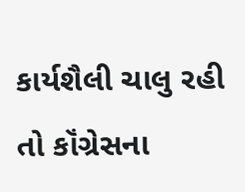કાર્યશૈલી ચાલુ રહી તો કૉંગ્રેસના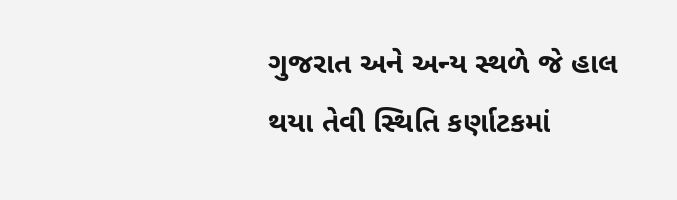ગુજરાત અને અન્ય સ્થળે જે હાલ થયા તેવી સ્થિતિ કર્ણાટકમાં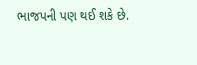ભાજપની પણ થઈ શકે છે.